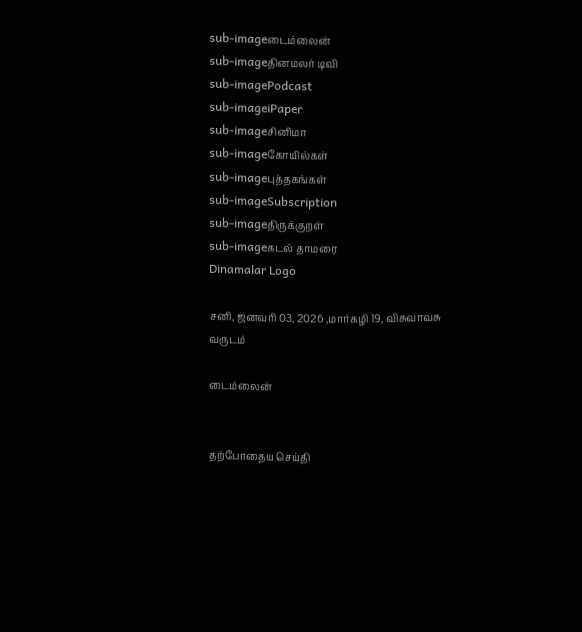sub-imageடைம்லைன்
sub-imageதினமலர் டிவி
sub-imagePodcast
sub-imageiPaper
sub-imageசினிமா
sub-imageகோயில்கள்
sub-imageபுத்தகங்கள்
sub-imageSubscription
sub-imageதிருக்குறள்
sub-imageகடல் தாமரை
Dinamalar Logo

சனி, ஜனவரி 03, 2026 ,மார்கழி 19, விசுவாவசு வருடம்

டைம்லைன்


தற்போதைய செய்தி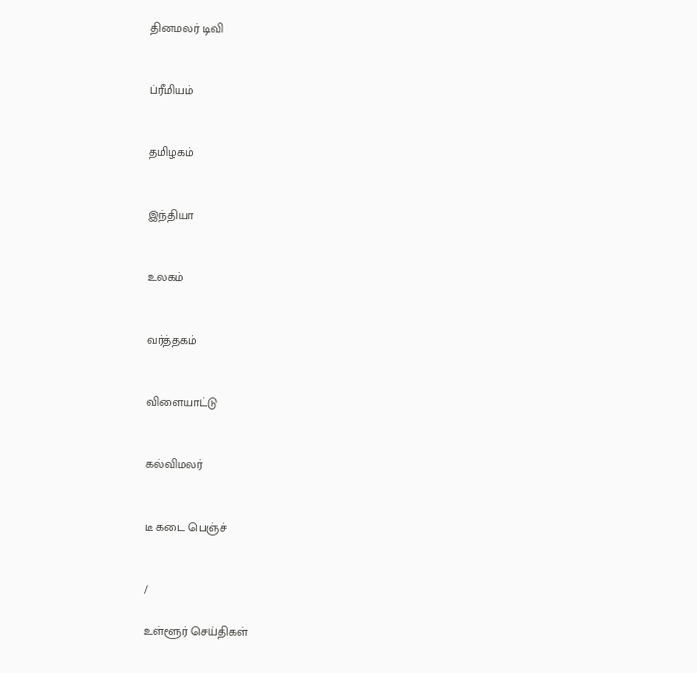தினமலர் டிவி


ப்ரீமியம்


தமிழகம்


இந்தியா


உலகம்


வர்த்தகம்


விளையாட்டு


கல்விமலர்


டீ கடை பெஞ்ச்


/

உள்ளூர் செய்திகள்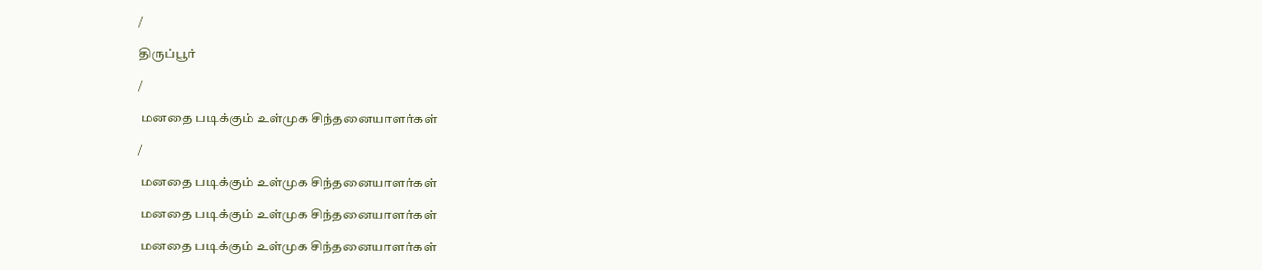/

திருப்பூர்

/

 மனதை படிக்கும் உள்முக சிந்தனையாளர்கள்

/

 மனதை படிக்கும் உள்முக சிந்தனையாளர்கள்

 மனதை படிக்கும் உள்முக சிந்தனையாளர்கள்

 மனதை படிக்கும் உள்முக சிந்தனையாளர்கள்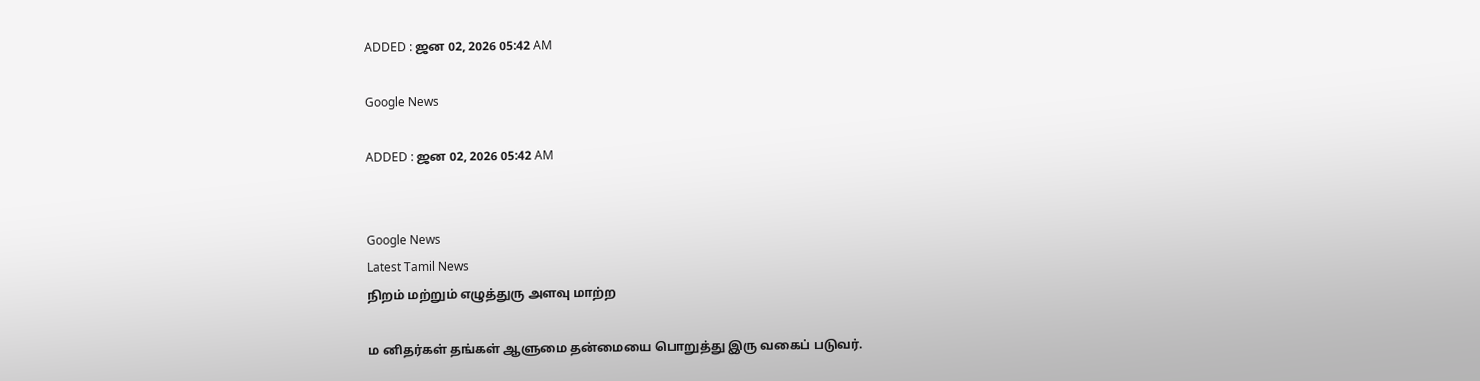ADDED : ஜன 02, 2026 05:42 AM

Google News

ADDED : ஜன 02, 2026 05:42 AM


Google News
Latest Tamil News
நிறம் மற்றும் எழுத்துரு அளவு மாற்ற

ம னிதர்கள் தங்கள் ஆளுமை தன்மையை பொறுத்து இரு வகைப் படுவர்.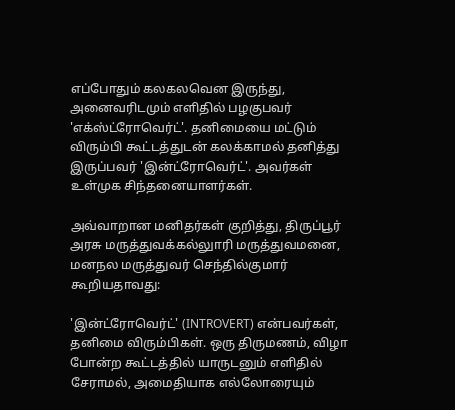எப்போதும் கலகலவென இருந்து, அனைவரிடமும் எளிதில் பழகுபவர் 'எக்ஸ்ட்ரோவெர்ட்'. தனிமையை மட்டும் விரும்பி கூட்டத்துடன் கலக்காமல் தனித்து இருப்பவர் 'இன்ட்ரோவெர்ட்'. அவர்கள் உள்முக சிந்தனையாளர்கள்.

அவ்வாறான மனிதர்கள் குறித்து, திருப்பூர் அரசு மருத்துவக்கல்லுாரி மருத்துவமனை, மனநல மருத்துவர் செந்தில்குமார் கூறியதாவது:

'இன்ட்ரோவெர்ட்' (INTROVERT) என்பவர்கள், தனிமை விரும்பிகள். ஒரு திருமணம், விழா போன்ற கூட்டத்தில் யாருடனும் எளிதில் சேராமல், அமைதியாக எல்லோரையும்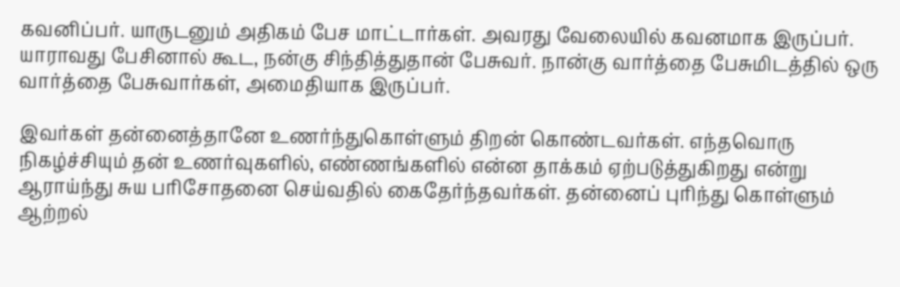கவனிப்பர். யாருடனும் அதிகம் பேச மாட்டார்கள். அவரது வேலையில் கவனமாக இருப்பர். யாராவது பேசினால் கூட, நன்கு சிந்தித்துதான் பேசுவர். நான்கு வார்த்தை பேசுமிடத்தில் ஒரு வார்த்தை பேசுவார்கள், அமைதியாக இருப்பர்.

இவர்கள் தன்னைத்தானே உணர்ந்துகொள்ளும் திறன் கொண்டவர்கள். எந்தவொரு நிகழ்ச்சியும் தன் உணர்வுகளில், எண்ணங்களில் என்ன தாக்கம் ஏற்படுத்துகிறது என்று ஆராய்ந்து சுய பரிசோதனை செய்வதில் கைதேர்ந்தவர்கள். தன்னைப் புரிந்து கொள்ளும் ஆற்றல்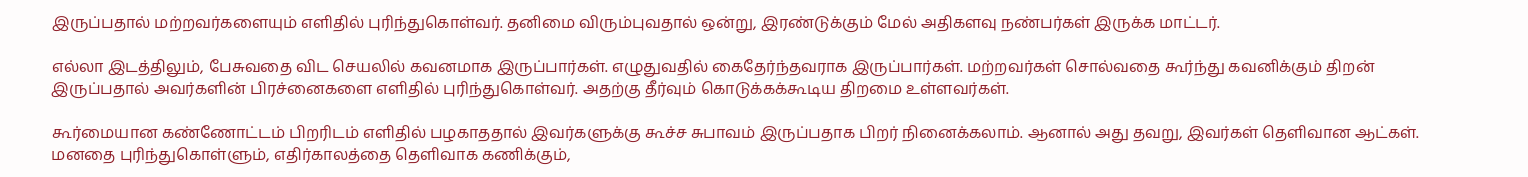இருப்பதால் மற்றவர்களையும் எளிதில் புரிந்துகொள்வர். தனிமை விரும்புவதால் ஒன்று, இரண்டுக்கும் மேல் அதிகளவு நண்பர்கள் இருக்க மாட்டர்.

எல்லா இடத்திலும், பேசுவதை விட செயலில் கவனமாக இருப்பார்கள். எழுதுவதில் கைதேர்ந்தவராக இருப்பார்கள். மற்றவர்கள் சொல்வதை கூர்ந்து கவனிக்கும் திறன் இருப்பதால் அவர்களின் பிரச்னைகளை எளிதில் புரிந்துகொள்வர். அதற்கு தீர்வும் கொடுக்கக்கூடிய திறமை உள்ளவர்கள்.

கூர்மையான கண்ணோட்டம் பிறரிடம் எளிதில் பழகாததால் இவர்களுக்கு கூச்ச சுபாவம் இருப்பதாக பிறர் நினைக்கலாம். ஆனால் அது தவறு, இவர்கள் தெளிவான ஆட்கள். மனதை புரிந்துகொள்ளும், எதிர்காலத்தை தெளிவாக கணிக்கும்,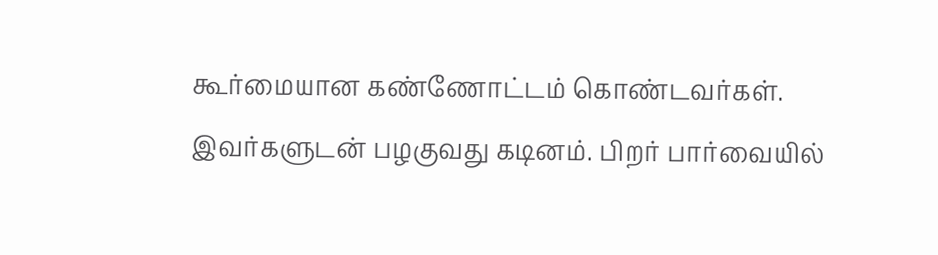கூர்மையான கண்ணோட்டம் கொண்டவர்கள். இவர்களுடன் பழகுவது கடினம். பிறர் பார்வையில்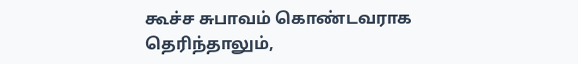கூச்ச சுபாவம் கொண்டவராக தெரிந்தாலும்,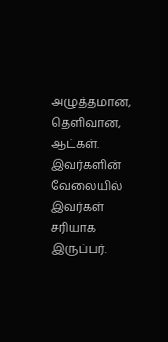அழுத்தமான, தெளிவான, ஆட்கள். இவர்களின் வேலையில் இவர்கள் சரியாக இருப்பர்.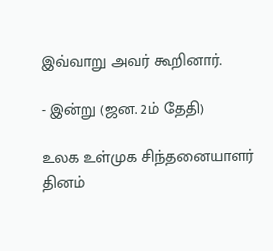இவ்வாறு அவர் கூறினார்.

- இன்று (ஜன. 2ம் தேதி)

உலக உள்முக சிந்தனையாளர் தினம்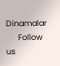Dinamalar
      Follow us